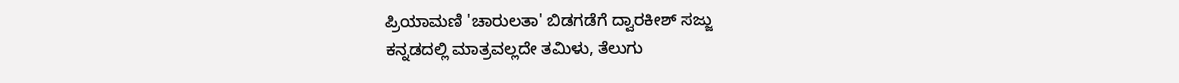ಪ್ರಿಯಾಮಣಿ 'ಚಾರುಲತಾ' ಬಿಡಗಡೆಗೆ ದ್ವಾರಕೀಶ್ ಸಜ್ಜು
ಕನ್ನಡದಲ್ಲಿ ಮಾತ್ರವಲ್ಲದೇ ತಮಿಳು, ತೆಲುಗು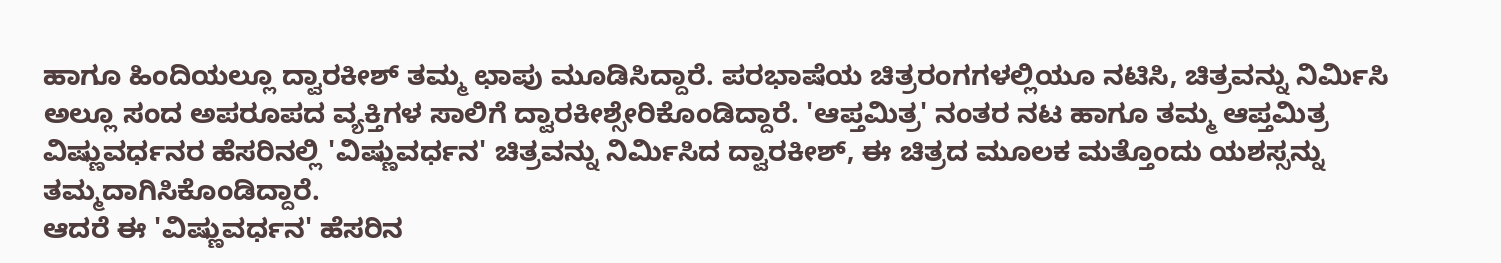ಹಾಗೂ ಹಿಂದಿಯಲ್ಲೂ ದ್ವಾರಕೀಶ್ ತಮ್ಮ ಛಾಪು ಮೂಡಿಸಿದ್ದಾರೆ. ಪರಭಾಷೆಯ ಚಿತ್ರರಂಗಗಳಲ್ಲಿಯೂ ನಟಿಸಿ, ಚಿತ್ರವನ್ನು ನಿರ್ಮಿಸಿ ಅಲ್ಲೂ ಸಂದ ಅಪರೂಪದ ವ್ಯಕ್ತಿಗಳ ಸಾಲಿಗೆ ದ್ವಾರಕೀಶ್ಸೇರಿಕೊಂಡಿದ್ದಾರೆ. 'ಆಪ್ತಮಿತ್ರ' ನಂತರ ನಟ ಹಾಗೂ ತಮ್ಮ ಆಪ್ತಮಿತ್ರ ವಿಷ್ಣುವರ್ಧನರ ಹೆಸರಿನಲ್ಲಿ 'ವಿಷ್ಣುವರ್ಧನ' ಚಿತ್ರವನ್ನು ನಿರ್ಮಿಸಿದ ದ್ವಾರಕೀಶ್, ಈ ಚಿತ್ರದ ಮೂಲಕ ಮತ್ತೊಂದು ಯಶಸ್ಸನ್ನು ತಮ್ಮದಾಗಿಸಿಕೊಂಡಿದ್ದಾರೆ.
ಆದರೆ ಈ 'ವಿಷ್ಣುವರ್ಧನ' ಹೆಸರಿನ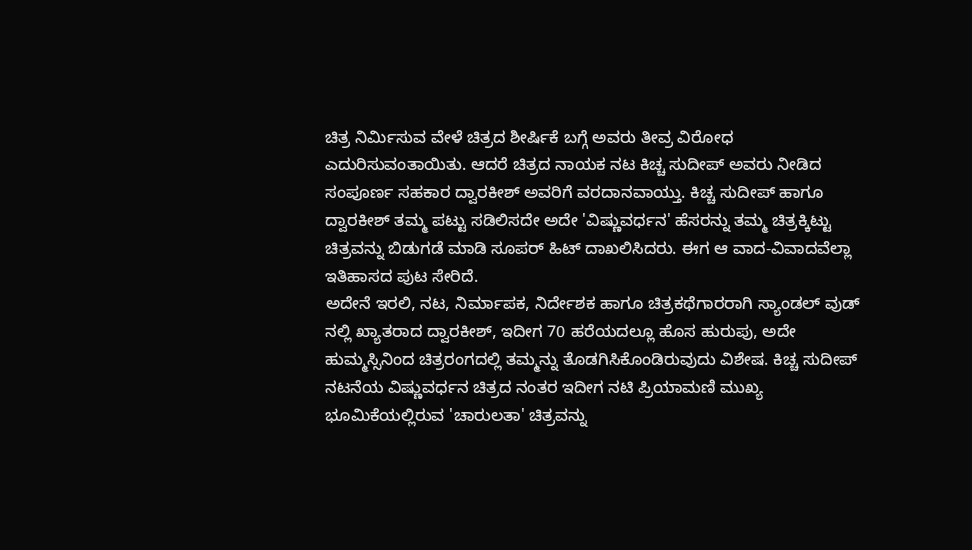ಚಿತ್ರ ನಿರ್ಮಿಸುವ ವೇಳೆ ಚಿತ್ರದ ಶೀರ್ಷಿಕೆ ಬಗ್ಗೆ ಅವರು ತೀವ್ರ ವಿರೋಧ ಎದುರಿಸುವಂತಾಯಿತು. ಆದರೆ ಚಿತ್ರದ ನಾಯಕ ನಟ ಕಿಚ್ಚ ಸುದೀಪ್ ಅವರು ನೀಡಿದ ಸಂಪೂರ್ಣ ಸಹಕಾರ ದ್ವಾರಕೀಶ್ ಅವರಿಗೆ ವರದಾನವಾಯ್ತು. ಕಿಚ್ಚ ಸುದೀಪ್ ಹಾಗೂ ದ್ವಾರಕೀಶ್ ತಮ್ಮ ಪಟ್ಟು ಸಡಿಲಿಸದೇ ಅದೇ 'ವಿಷ್ಣುವರ್ಧನ' ಹೆಸರನ್ನು ತಮ್ಮ ಚಿತ್ರಕ್ಕಿಟ್ಟು ಚಿತ್ರವನ್ನು ಬಿಡುಗಡೆ ಮಾಡಿ ಸೂಪರ್ ಹಿಟ್ ದಾಖಲಿಸಿದರು. ಈಗ ಆ ವಾದ-ವಿವಾದವೆಲ್ಲಾ ಇತಿಹಾಸದ ಪುಟ ಸೇರಿದೆ.
ಅದೇನೆ ಇರಲಿ, ನಟ, ನಿರ್ಮಾಪಕ, ನಿರ್ದೇಶಕ ಹಾಗೂ ಚಿತ್ರಕಥೆಗಾರರಾಗಿ ಸ್ಯಾಂಡಲ್ ವುಡ್ ನಲ್ಲಿ ಖ್ಯಾತರಾದ ದ್ವಾರಕೀಶ್, ಇದೀಗ 70 ಹರೆಯದಲ್ಲೂ ಹೊಸ ಹುರುಪು, ಅದೇ ಹುಮ್ಮಸ್ಸಿನಿಂದ ಚಿತ್ರರಂಗದಲ್ಲಿ ತಮ್ಮನ್ನು ತೊಡಗಿಸಿಕೊಂಡಿರುವುದು ವಿಶೇಷ. ಕಿಚ್ಚ ಸುದೀಪ್ ನಟನೆಯ ವಿಷ್ಣುವರ್ಧನ ಚಿತ್ರದ ನಂತರ ಇದೀಗ ನಟಿ ಪ್ರಿಯಾಮಣಿ ಮುಖ್ಯ ಭೂಮಿಕೆಯಲ್ಲಿರುವ 'ಚಾರುಲತಾ' ಚಿತ್ರವನ್ನು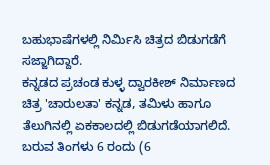ಬಹುಭಾಷೆಗಳಲ್ಲಿ ನಿರ್ಮಿಸಿ ಚಿತ್ರದ ಬಿಡುಗಡೆಗೆ ಸಜ್ಜಾಗಿದ್ದಾರೆ.
ಕನ್ನಡದ ಪ್ರಚಂಡ ಕುಳ್ಳ ದ್ವಾರಕೀಶ್ ನಿರ್ಮಾಣದ ಚಿತ್ರ 'ಚಾರುಲತಾ' ಕನ್ನಡ, ತಮಿಳು ಹಾಗೂ ತೆಲುಗಿನಲ್ಲಿ ಏಕಕಾಲದಲ್ಲಿ ಬಿಡುಗಡೆಯಾಗಲಿದೆ. ಬರುವ ತಿಂಗಳು 6 ರಂದು (6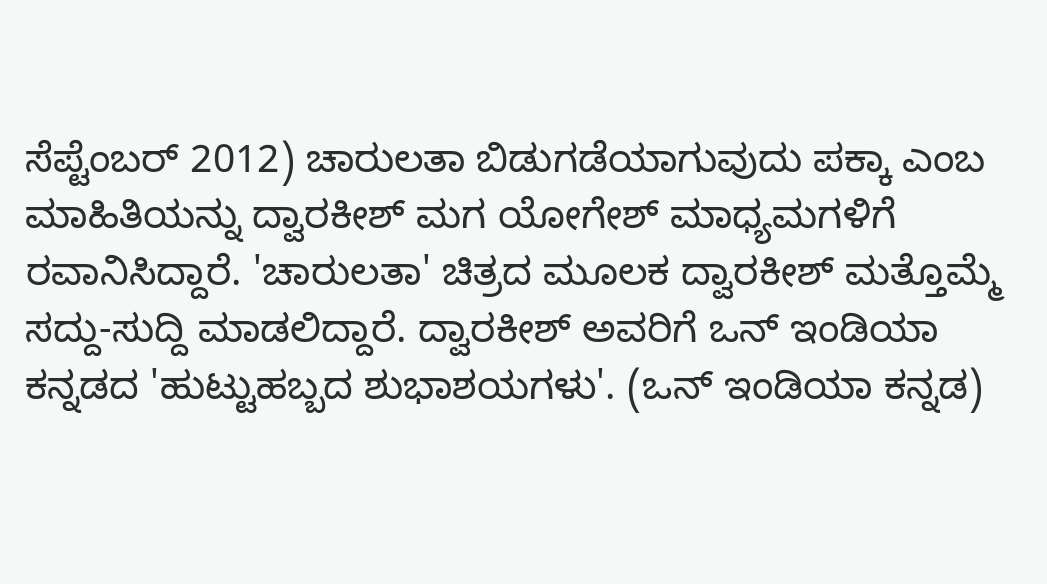ಸೆಪ್ಟೆಂಬರ್ 2012) ಚಾರುಲತಾ ಬಿಡುಗಡೆಯಾಗುವುದು ಪಕ್ಕಾ ಎಂಬ ಮಾಹಿತಿಯನ್ನು ದ್ವಾರಕೀಶ್ ಮಗ ಯೋಗೇಶ್ ಮಾಧ್ಯಮಗಳಿಗೆ ರವಾನಿಸಿದ್ದಾರೆ. 'ಚಾರುಲತಾ' ಚಿತ್ರದ ಮೂಲಕ ದ್ವಾರಕೀಶ್ ಮತ್ತೊಮ್ಮೆ ಸದ್ದು-ಸುದ್ದಿ ಮಾಡಲಿದ್ದಾರೆ. ದ್ವಾರಕೀಶ್ ಅವರಿಗೆ ಒನ್ ಇಂಡಿಯಾ ಕನ್ನಡದ 'ಹುಟ್ಟುಹಬ್ಬದ ಶುಭಾಶಯಗಳು'. (ಒನ್ ಇಂಡಿಯಾ ಕನ್ನಡ)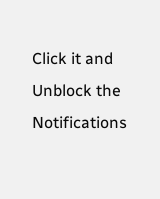Click it and Unblock the Notifications